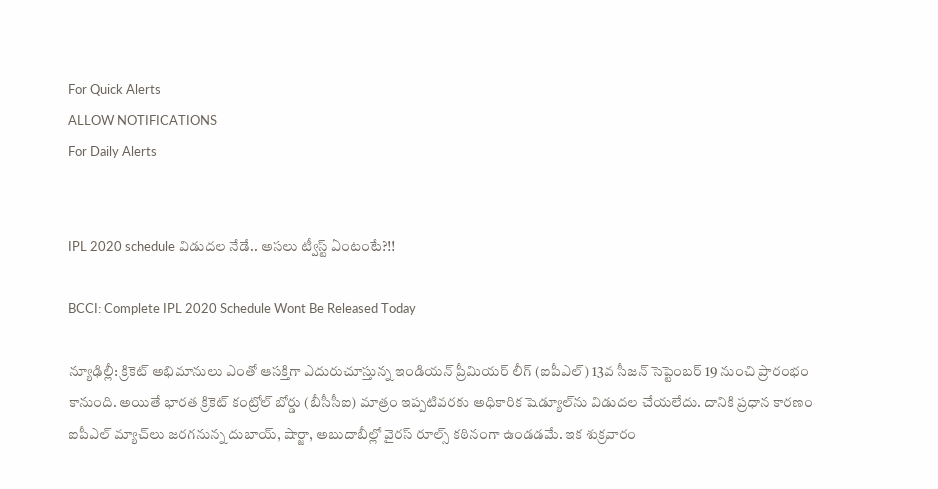For Quick Alerts
ALLOW NOTIFICATIONS
For Daily Alerts


IPL 2020 schedule విడుదల నేడే.. అసలు ట్వీస్ట్ ఏంటంటే?!!

BCCI: Complete IPL 2020 Schedule Wont Be Released Today

న్యూఢిల్లీ: క్రికెట్‌ అభిమానులు ఎంతో ఆసక్తిగా ఎదురుచూస్తున్న ఇండియన్ ప్రీమియర్ లీగ్ (ఐపీఎల్‌) 13వ సీజన్ సెప్టెంబర్ 19 నుంచి ప్రారంభం కానుంది. అయితే భారత క్రికెట్ కంట్రోల్ బోర్డు (బీసీసీఐ) మాత్రం ఇప్పటివరకు అధికారిక షెడ్యూల్‌ను విడుదల చేయలేదు. దానికి ప్రధాన కారణం ఐపీఎల్ మ్యాచ్‌లు జరగనున్న దుబాయ్, షార్జా, అబుదాబీల్లో వైరస్ రూల్స్‌ కఠినంగా ఉండడమే. ఇక శుక్రవారం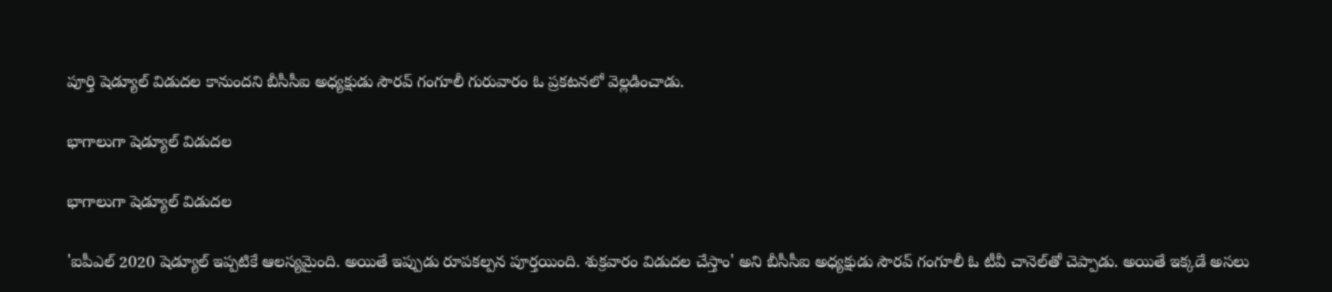పూర్తి షెడ్యూల్‌ విడుదల కానుందని బీసీసీఐ అధ్యక్షుడు సౌరవ్‌ గంగూలీ గురువారం ఓ ప్రకటనలో వెల్లడించాడు.

భాగాలుగా షెడ్యూల్ విడుదల

భాగాలుగా షెడ్యూల్ విడుదల

'ఐపీఎల్ 2020 షెడ్యూల్‌ ఇప్పటికే ఆలస్యమైంది. అయితే ఇప్పుడు రూపకల్పన పూర్తయింది. శుక్రవారం విడుదల చేస్తాం' అని బీసీసీఐ అధ్యక్షుడు సౌరవ్‌ గంగూలీ ఓ టీవీ చానెల్‌తో చెప్పాడు. అయితే ఇక్కడే అసలు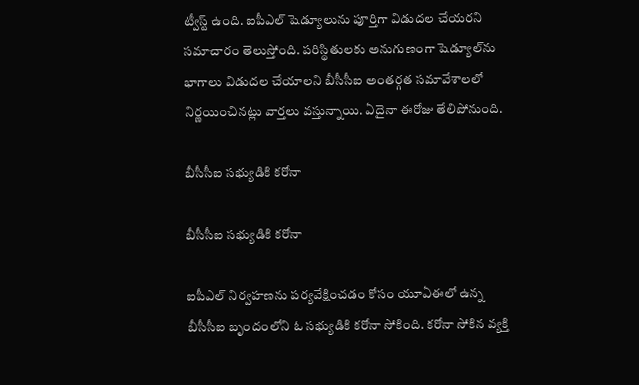ట్వీస్ట్ ఉంది. ఐపీఎల్ షెడ్యూలును పూర్తిగా విడుదల చేయరని సమాచారం తెలుస్తోంది. పరిస్థితులకు అనుగుణంగా షెడ్యూల్‌ను భాగాలు విడుదల చేయాలని బీసీసీఐ అంతర్గత సమావేశాలలో నిర్ణయించినట్లు వార్తలు వస్తున్నాయి. ఏదైనా ఈరోజు తేలిపోనుంది.

బీసీసీఐ సభ్యుడికి కరోనా

బీసీసీఐ సభ్యుడికి కరోనా

ఐపీఎల్‌ నిర్వహణను పర్యవేక్షించడం కోసం యూఏఈలో ఉన్న బీసీసీఐ బృందంలోని ఓ సభ్యుడికి కరోనా సోకింది. కరోనా సోకిన వ్యక్తి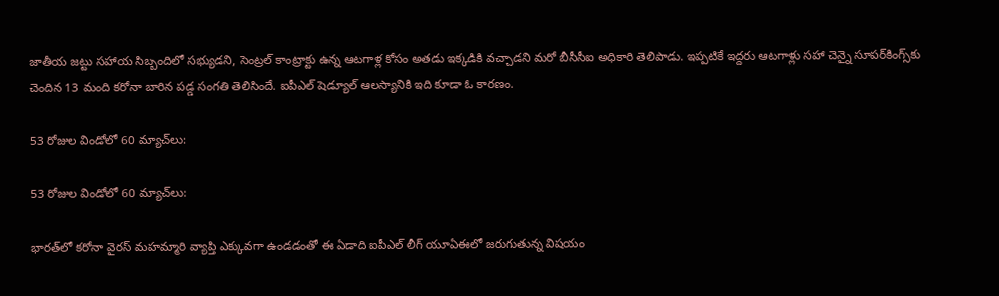జాతీయ జట్టు సహాయ సిబ్బందిలో సభ్యుడని, సెంట్రల్‌ కాంట్రాక్టు ఉన్న ఆటగాళ్ల కోసం అతడు ఇక్కడికి వచ్చాడని మరో బీసీసీఐ అధికారి తెలిపాడు. ఇప్పటికే ఇద్దరు ఆటగాళ్లు సహా చెన్నై సూపర్‌కింగ్స్‌కు చెందిన 13 మంది కరోనా బారిన పడ్డ సంగతి తెలిసిందే. ఐపీఎల్ షెడ్యూల్ ఆలస్యానికి ఇది కూడా ఓ కారణం.

53 రోజుల విండోలో 60 మ్యాచ్‌లు:

53 రోజుల విండోలో 60 మ్యాచ్‌లు:

భారత్‌లో కరోనా వైరస్ మహమ్మారి వ్యాప్తి ఎక్కువగా ఉండడంతో ఈ ఏడాది ఐపీఎల్ లీగ్ యూఏఈలో జరుగుతున్న విషయం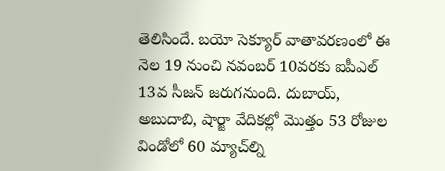తెలిసిందే. బయో సెక్యూర్‌ వాతావరణంలో ఈ నెల 19 నుంచి నవంబర్‌ 10వరకు ఐపీఎల్‌ 13వ సీజన్‌ జరుగనుంది. దుబాయ్‌, అబుదాబి, షార్జా వేదికల్లో మొత్తం 53 రోజుల విండోలో 60 మ్యాచ్‌ల్ని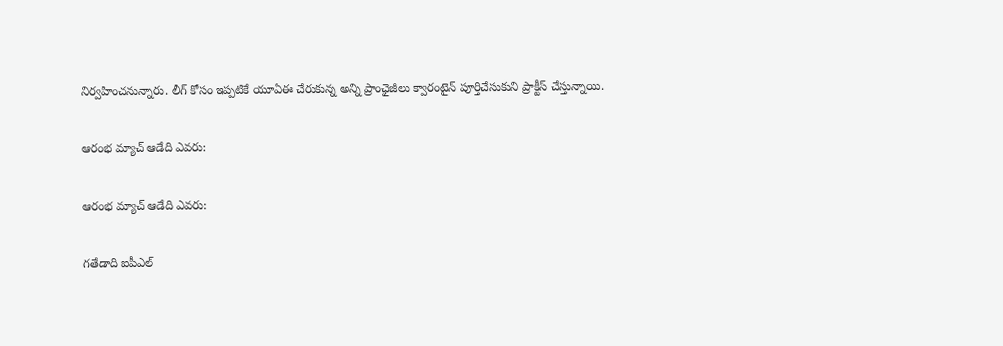నిర్వహించనున్నారు. లీగ్ కోసం ఇప్పటికే యూఏఈ చేరుకున్న అన్ని ప్రాంఛైజీలు క్వారంటైన్ పూర్తిచేసుకుని ప్రాక్టీస్ చేస్తున్నాయి.

ఆరంభ మ్యాచ్‌ ఆడేది ఎవరు:

ఆరంభ మ్యాచ్‌ ఆడేది ఎవరు:

గతేడాది ఐపీఎల్‌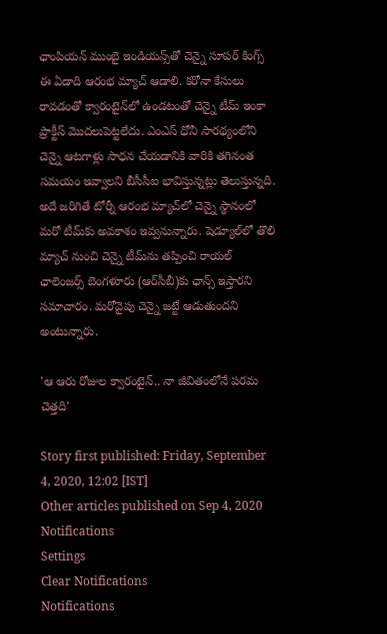ఛాంపియన్‌ ముంబై ఇండియన్స్‌తో చెన్నై సూపర్ కింగ్స్ ‌ ఈ ఏడాది ఆరంభ మ్యాచ్‌ ఆడాలి. కరోనా కేసులు రావడంతో క్వారంటైన్‌లో ఉండటంతో చెన్నై టీమ్‌ ఇంకా ప్రాక్టీస్‌ మొదలుపెట్టలేదు. ఎంఎస్ ధోనీ సారథ్యంలోని చెన్నై ఆటగాళ్లు సాధన చేయడానికి వారికి తగినంత సమయం ఇవ్వాలని బీసీసీఐ భావిస్తున్నట్లు తెలుస్తున్నది. అదే జరిగితే టోర్నీ ఆరంభ మ్యాచ్‌లో చెన్నై స్థానంలో మరో టీమ్‌కు అవకాశం ఇవ్వనున్నారు. షెడ్యూల్‌లో తొలి మ్యాచ్‌ నుంచి చెన్నై టీమ్‌ను తప్పించి రాయల్‌ ఛాలెంజర్స్‌ బెంగళూరు (ఆర్‌సీబీ)కు ఛాన్స్‌ ఇస్తారని సమాచారం. మరోవైపు చెన్నై జట్టే ఆడుతుందని అంటున్నారు.

'ఆ ఆరు రోజుల క్వారంటైన్.. నా జీవితంలోనే పరమ చెత్తది'

Story first published: Friday, September 4, 2020, 12:02 [IST]
Other articles published on Sep 4, 2020
Notifications
Settings
Clear Notifications
Notifications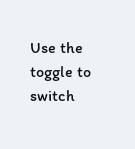Use the toggle to switch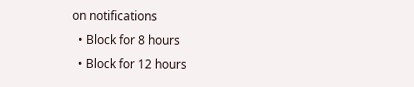on notifications
  • Block for 8 hours
  • Block for 12 hours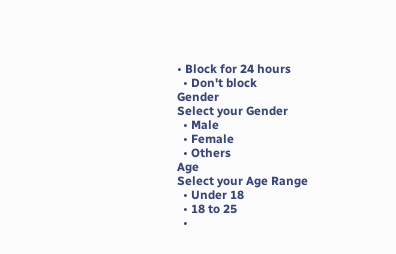• Block for 24 hours
  • Don't block
Gender
Select your Gender
  • Male
  • Female
  • Others
Age
Select your Age Range
  • Under 18
  • 18 to 25
  •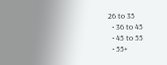26 to 35
  • 36 to 45
  • 45 to 55
  • 55+